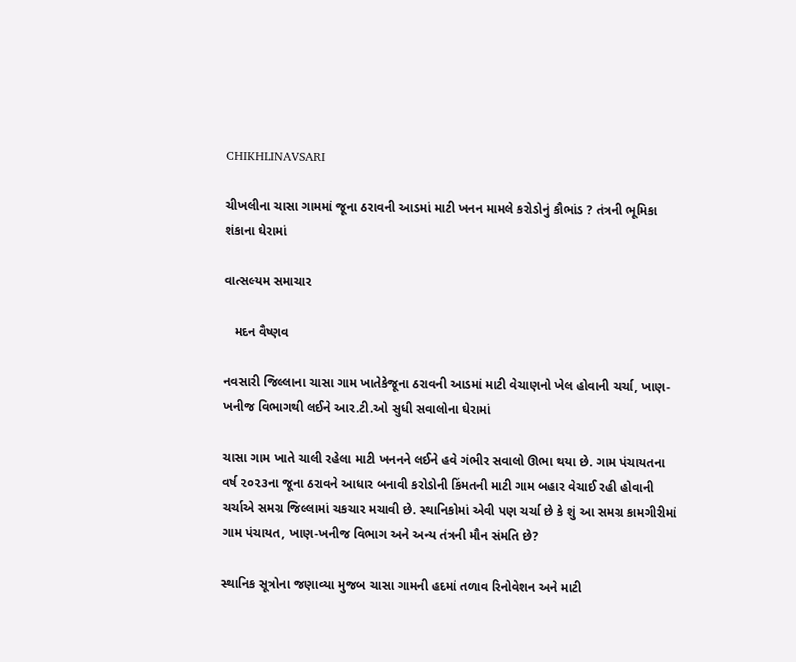CHIKHLINAVSARI

ચીખલીના ચાસા ગામમાં જૂના ઠરાવની આડમાં માટી ખનન મામલે કરોડોનું કૌભાંડ ? તંત્રની ભૂમિકા શંકાના ઘેરામાં

વાત્સલ્યમ સમાચાર

   મદન વૈષ્ણવ

નવસારી જિલ્લાના ચાસા ગામ ખાતેકેજૂના ઠરાવની આડમાં માટી વેચાણનો ખેલ હોવાની ચર્ચા, ખાણ-ખનીજ વિભાગથી લઈને આર.ટી.ઓ સુધી સવાલોના ઘેરામાં

ચાસા ગામ ખાતે ચાલી રહેલા માટી ખનનને લઈને હવે ગંભીર સવાલો ઊભા થયા છે. ગામ પંચાયતના વર્ષ ૨૦૨૩ના જૂના ઠરાવને આધાર બનાવી કરોડોની કિંમતની માટી ગામ બહાર વેચાઈ રહી હોવાની ચર્ચાએ સમગ્ર જિલ્લામાં ચકચાર મચાવી છે. સ્થાનિકોમાં એવી પણ ચર્ચા છે કે શું આ સમગ્ર કામગીરીમાં ગામ પંચાયત, ખાણ-ખનીજ વિભાગ અને અન્ય તંત્રની મૌન સંમતિ છે?

સ્થાનિક સૂત્રોના જણાવ્યા મુજબ ચાસા ગામની હદમાં તળાવ રિનોવેશન અને માટી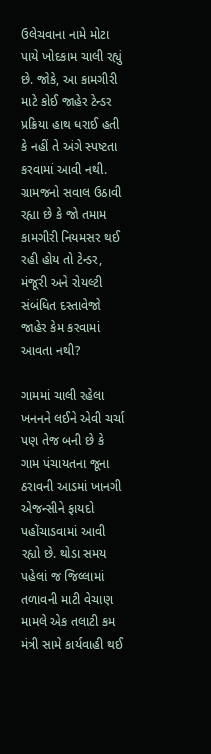ઉલેચવાના નામે મોટા પાયે ખોદકામ ચાલી રહ્યું છે. જોકે, આ કામગીરી માટે કોઈ જાહેર ટેન્ડર પ્રક્રિયા હાથ ધરાઈ હતી કે નહીં તે અંગે સ્પષ્ટતા કરવામાં આવી નથી. ગ્રામજનો સવાલ ઉઠાવી રહ્યા છે કે જો તમામ કામગીરી નિયમસર થઈ રહી હોય તો ટેન્ડર, મંજૂરી અને રોયલ્ટી સંબંધિત દસ્તાવેજો જાહેર કેમ કરવામાં આવતા નથી?

ગામમાં ચાલી રહેલા ખનનને લઈને એવી ચર્ચા પણ તેજ બની છે કે ગામ પંચાયતના જૂના ઠરાવની આડમાં ખાનગી એજન્સીને ફાયદો પહોંચાડવામાં આવી રહ્યો છે. થોડા સમય પહેલાં જ જિલ્લામાં તળાવની માટી વેચાણ મામલે એક તલાટી કમ મંત્રી સામે કાર્યવાહી થઈ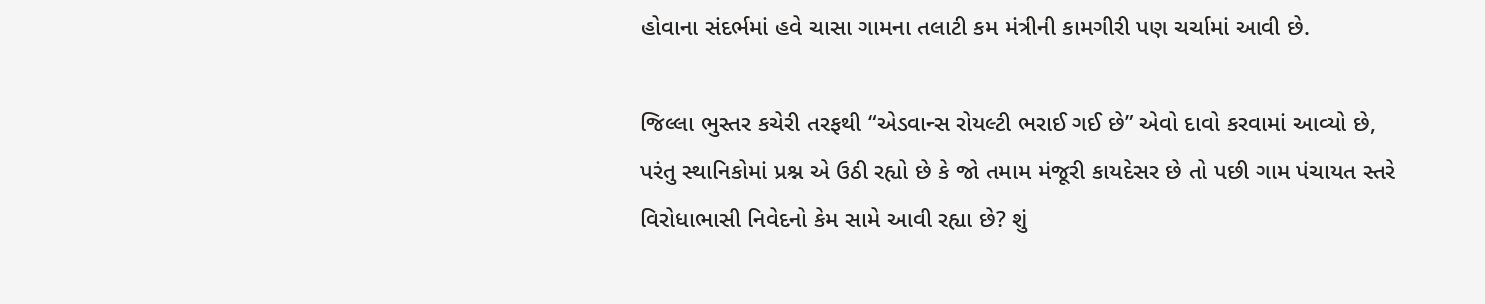હોવાના સંદર્ભમાં હવે ચાસા ગામના તલાટી કમ મંત્રીની કામગીરી પણ ચર્ચામાં આવી છે.

જિલ્લા ભુસ્તર કચેરી તરફથી “એડવાન્સ રોયલ્ટી ભરાઈ ગઈ છે” એવો દાવો કરવામાં આવ્યો છે, પરંતુ સ્થાનિકોમાં પ્રશ્ન એ ઉઠી રહ્યો છે કે જો તમામ મંજૂરી કાયદેસર છે તો પછી ગામ પંચાયત સ્તરે વિરોધાભાસી નિવેદનો કેમ સામે આવી રહ્યા છે? શું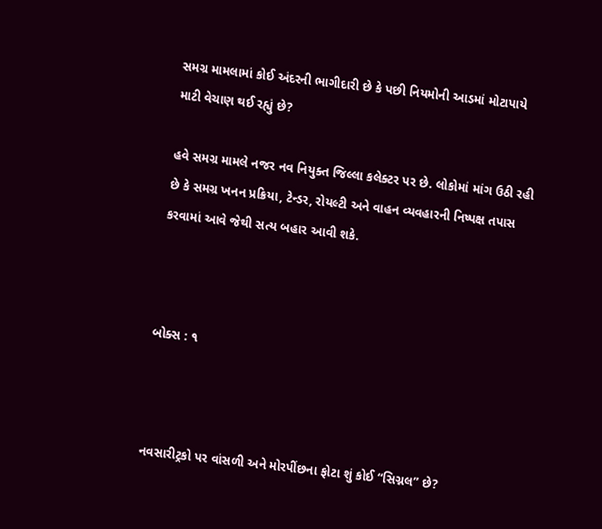સમગ્ર મામલામાં કોઈ અંદરની ભાગીદારી છે કે પછી નિયમોની આડમાં મોટાપાયે માટી વેચાણ થઈ રહ્યું છે?

હવે સમગ્ર મામલે નજર નવ નિયુક્ત જિલ્લા કલેક્ટર પર છે. લોકોમાં માંગ ઉઠી રહી છે કે સમગ્ર ખનન પ્રક્રિયા, ટેન્ડર, રોયલ્ટી અને વાહન વ્યવહારની નિષ્પક્ષ તપાસ કરવામાં આવે જેથી સત્ય બહાર આવી શકે.



બોક્સ : ૧



નવસારીટ્રકો પર વાંસળી અને મોરપીંછના ફોટા શું કોઈ “સિગ્નલ” છે?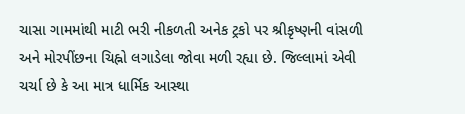ચાસા ગામમાંથી માટી ભરી નીકળતી અનેક ટ્રકો પર શ્રીકૃષ્ણની વાંસળી અને મોરપીંછના ચિહ્નો લગાડેલા જોવા મળી રહ્યા છે. જિલ્લામાં એવી ચર્ચા છે કે આ માત્ર ધાર્મિક આસ્થા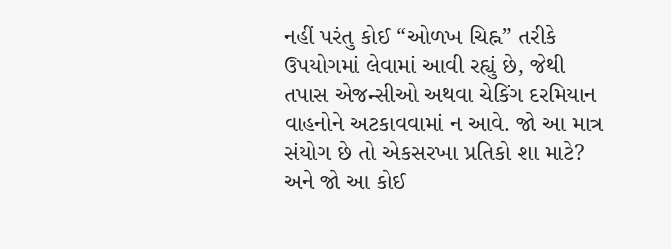નહીં પરંતુ કોઈ “ઓળખ ચિહ્ન” તરીકે ઉપયોગમાં લેવામાં આવી રહ્યું છે, જેથી તપાસ એજન્સીઓ અથવા ચેકિંગ દરમિયાન વાહનોને અટકાવવામાં ન આવે. જો આ માત્ર સંયોગ છે તો એકસરખા પ્રતિકો શા માટે? અને જો આ કોઈ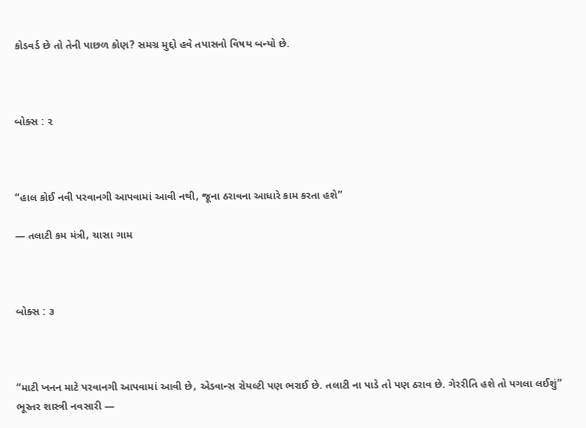કોડવર્ડ છે તો તેની પાછળ કોણ? સમગ્ર મુદ્દો હવે તપાસનો વિષય બન્યો છે.



બોક્સ : ૨



“હાલ કોઈ નવી પરવાનગી આપવામાં આવી નથી, જૂના ઠરાવના આધારે કામ કરતા હશે”

— તલાટી કમ મંત્રી, ચાસા ગામ



બોક્સ : ૩



“માટી ખનન માટે પરવાનગી આપવામાં આવી છે, એડવાન્સ રોયલ્ટી પણ ભરાઈ છે. તલાટી ના પાડે તો પણ ઠરાવ છે. ગેરરીતિ હશે તો પગલા લઈશું” ભૂસ્તર શાસ્ત્રી નવસારી —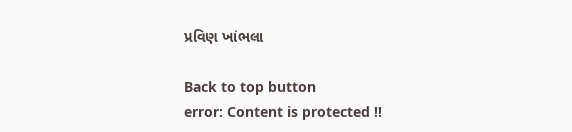પ્રવિણ ખાંભલા

Back to top button
error: Content is protected !!